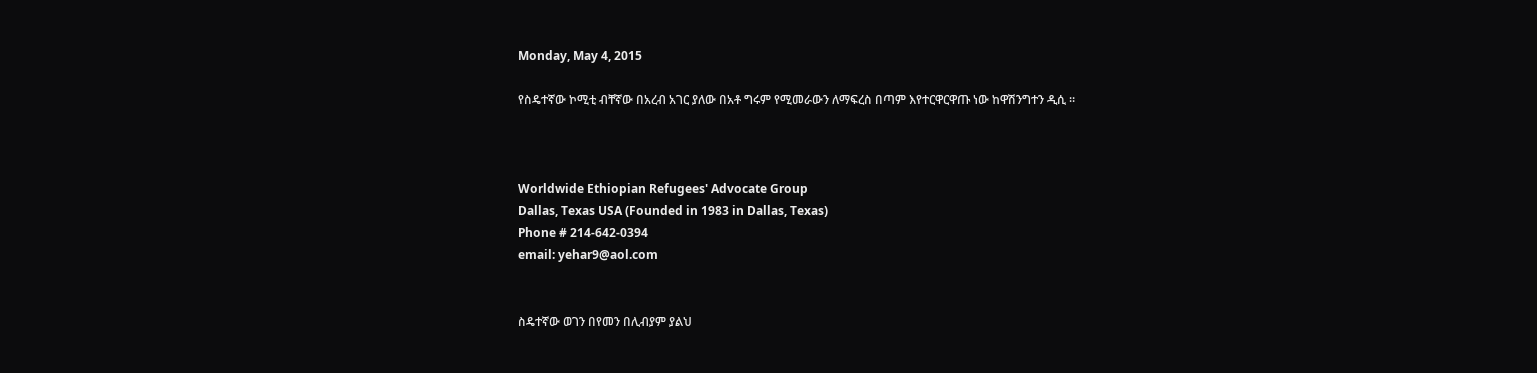Monday, May 4, 2015

የስዴተኛው ኮሚቲ ብቸኛው በአረብ አገር ያለው በአቶ ግሩም የሚመራውን ለማፍረስ በጣም እየተርዋርዋጡ ነው ከዋሽንግተን ዲሲ ።



Worldwide Ethiopian Refugees' Advocate Group
Dallas, Texas USA (Founded in 1983 in Dallas, Texas)
Phone # 214-642-0394
email: yehar9@aol.com


ስዴተኛው ወገን በየመን በሊብያም ያልህ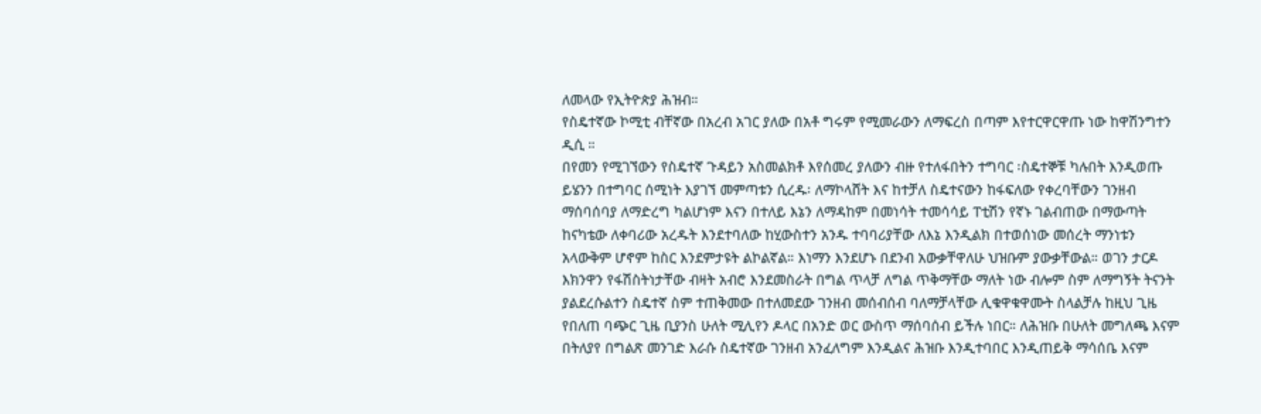ለመላው የኢትዮጵያ ሕዝብ።
የስዴተኛው ኮሚቲ ብቸኛው በአረብ አገር ያለው በአቶ ግሩም የሚመራውን ለማፍረስ በጣም እየተርዋርዋጡ ነው ከዋሽንግተን ዲሲ ።
በየመን የሚገኘውን የስዴተኛ ጉዳይን አስመልክቶ እየሰመረ ያለውን ብዙ የተለፋበትን ተግባር ፡ስዴተኞቹ ካሉበት እንዲወጡ ይሄንን በተግባር ሰሚነት እያገኘ መምጣቱን ሲረዱ፡ ለማኮላሸት እና ከተቻለ ስዴተናውን ከፋፍለው የቀረባቸውን ገንዘብ ማሰባሰባያ ለማድረግ ካልሆነም እናን በተለይ እኔን ለማዳከም በመነሳት ተመሳሳይ ፐቲሽን የኛኑ ገልብጠው በማውጣት ከናካቴው ለቀባሪው አረዱት እንደተባለው ከሂውስተን አንዱ ተባባሪያቸው ለእኔ እንዲልክ በተወሰነው መሰረት ማንነቱን አላውቅም ሆኖም ከስር እንደምታዩት ልኮልኛል። እነማን እንደሆኑ በደንብ አውቃቸዋለሁ ህዝቡም ያውቃቸውል። ወገን ታርዶ እክንዋን የፋሽስትነታቸው ብዛት አብሮ እንደመስራት በግል ጥላቻ ለግል ጥቅማቸው ማለት ነው ብሎም ስም ለማግኝት ትናንት ያልደረሱልተን ስዴተኛ ስም ተጠቅመው በተለመደው ገንዘብ መሰብሰብ ባለማቻላቸው ሊቁዋቁዋሙት ስላልቻሉ ከዚህ ጊዜ የበለጠ ባጭር ጊዜ ቢያንስ ሁለት ሚሊየን ዶላር በአንድ ወር ውስጥ ማሰባሰብ ይችሉ ነበር። ለሕዝቡ በሁለት መግለጫ እናም በትለያየ በግልጽ መንገድ እራሱ ስዴተኛው ገንዘብ አንፈለግም እንዲልና ሕዝቡ እንዲተባበር እንዲጠይቅ ማሳሰቤ እናም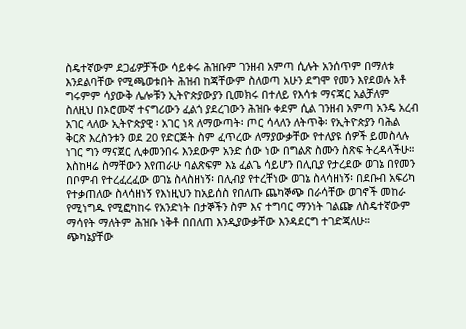ስዴተኛውም ደጋፊዎቻችው ሳይቀሩ ሕዝቡም ገንዘብ አምጣ ሲሉት አንሰጥም በማለቱ እንደልባቸው የሚጫወቱበት ሕዝብ ከጃቸውም ስለወጣ አሁን ደግሞ የመን እየደወሉ አቶ ግሩምም ሳያውቅ ሌሎቹን ኢትዮጵያውያን ቢመክሩ በተለይ የእሳቱ ማናጃር አልቻለም ስለዚህ በኦሮሙኛ ተናግሪውን ፈልጎ ያደረገውን ሕዝቡ ቀደም ሲል ገንዘብ አምጣ አንዴ አረብ አገር ላለው ኢትዮጵያዊ ፡ አገር ነጻ ለማውጣት፡ ጦር ሳላለን ለትጥቅ፡ የኢትዮጵያን ባሕል ቅርጽ እረስንቱን ወደ 20 የድርጅት ስም ፈጥረው ለማያውቃቸው የተለያዩ ሰዎች ይመስላሉ ነገር ግን ማናጀር ሊቀመንበሩ እንደውም አንድ ሰው ነው በግልጽ ስሙን ስጽፍ ትረዳላችሁ። እስከዛሬ ስማቸውን እየጠራሁ ባልጽፍም እኔ ፈልጌ ሳይሆን በሊቢያ የታረደው ወገኔ በየመን በቦምብ የተረፈረፈው ወገኔ ስላስዘነኝ፡ በሊብያ የተረቸነው ወገኔ ስላሳዘነኝ፡ በደቡብ አፍሪካ የተቃጠለው ስላሳዘነኝ የእነዚህን ከአይሰስ የበለጡ ጨካኞጭ በራሳቸው ወገኖች መከራ የሚነግዱ የሚፎካከሩ የአንድነት በታኞችን ስም እና ተግባር ማንነት ገልጬ ለስዴተኛውም ማሳየት ማለትም ሕዝቡ ነቅቶ በበለጠ እንዲያውቃቸው እንዳደርግ ተገድጃለሁ።
ጭካኔያቸው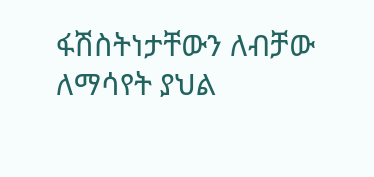ፋሽስትነታቸውን ለብቻው ለማሳየት ያህል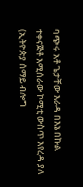ባጭሩ አቶ ጌታቸው እራዳ በእኔ በኩል ተቀናጅቶ እሚሰራው ኮሚቲ ውስጥ እየረዳ ያለ (ኢትዮጵያ ሰማይ ብሎግ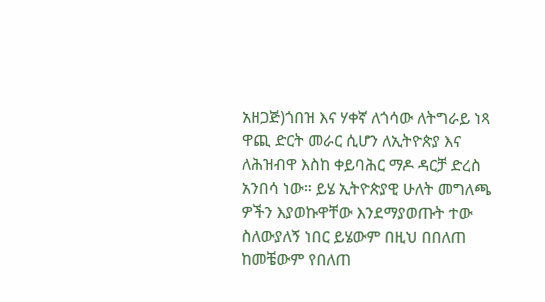አዘጋጅ)ጎበዝ እና ሃቀኛ ለጎሳው ለትግራይ ነጻ ዋጪ ድርት መራር ሲሆን ለኢትዮጵያ እና ለሕዝብዋ እስከ ቀይባሕር ማዶ ዳርቻ ድረስ አንበሳ ነው። ይሄ ኢትዮጵያዊ ሁለት መግለጫ ዎችን እያወኩዋቸው እንደማያወጡት ተው ስለውያለኝ ነበር ይሄውም በዚህ በበለጠ ከመቼውም የበለጠ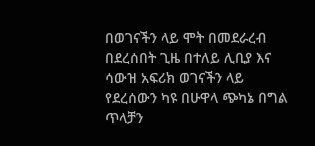በወገናችን ላይ ሞት በመደራረብ በደረሰበት ጊዜ በተለይ ሊቢያ እና ሳውዝ አፍሪክ ወገናችን ላይ የደረሰውን ካዩ በሁዋላ ጭካኔ በግል ጥላቻን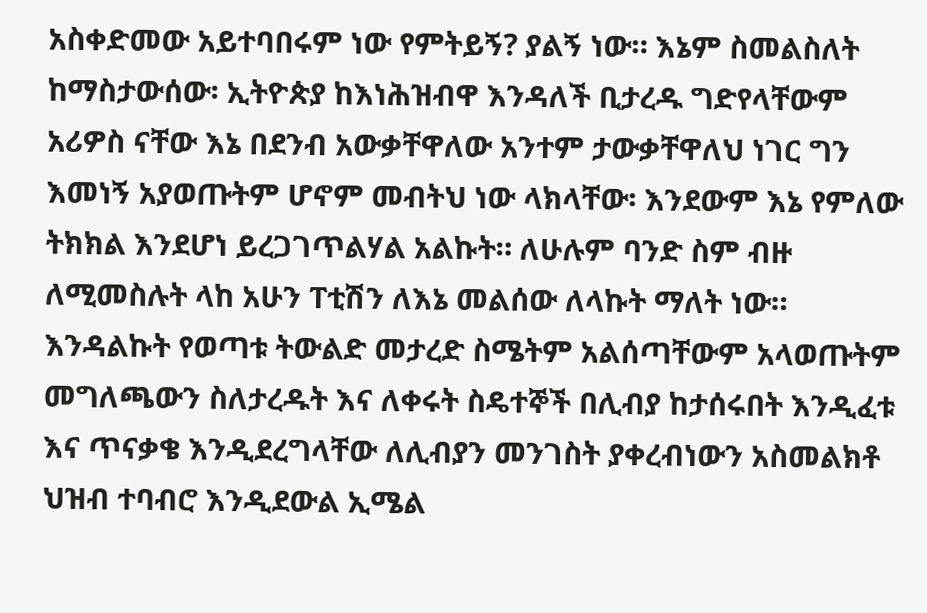አስቀድመው አይተባበሩም ነው የምትይኝ? ያልኝ ነው። እኔም ስመልስለት ከማስታውሰው፡ ኢትዮጵያ ከእነሕዝብዋ እንዳለች ቢታረዱ ግድየላቸውም አሪዎስ ናቸው እኔ በደንብ አውቃቸዋለው አንተም ታውቃቸዋለህ ነገር ግን እመነኝ አያወጡትም ሆኖም መብትህ ነው ላክላቸው፡ እንደውም እኔ የምለው ትክክል እንደሆነ ይረጋገጥልሃል አልኩት። ለሁሉም ባንድ ስም ብዙ ለሚመስሉት ላከ አሁን ፐቲሽን ለእኔ መልሰው ለላኩት ማለት ነው። እንዳልኩት የወጣቱ ትውልድ መታረድ ስሜትም አልሰጣቸውም አላወጡትም መግለጫውን ስለታረዱት እና ለቀሩት ስዴተኞች በሊብያ ከታሰሩበት እንዲፈቱ እና ጥናቃቄ እንዲደረግላቸው ለሊብያን መንገስት ያቀረብነውን አስመልክቶ ህዝብ ተባብሮ እንዲደውል ኢሜል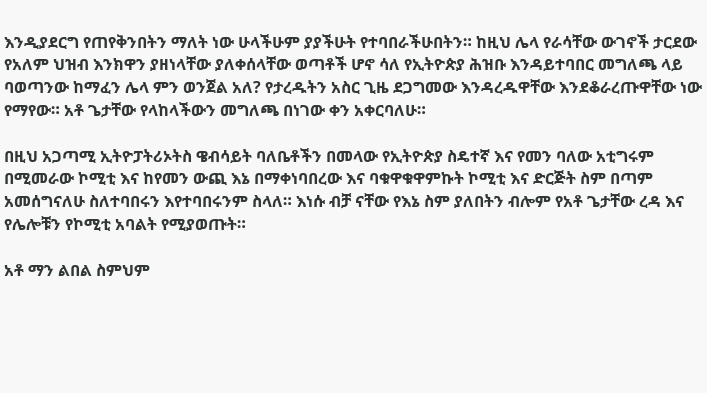እንዲያደርግ የጠየቅንበትን ማለት ነው ሁላችሁም ያያችሁት የተባበራችሁበትን። ከዚህ ሌላ የራሳቸው ውገኖች ታርደው የአለም ህዝብ እንክዋን ያዘነላቸው ያለቀሰላቸው ወጣቶች ሆኖ ሳለ የኢትዮጵያ ሕዝቡ እንዳይተባበር መግለጫ ላይ ባወጣንው ከማፈን ሌላ ምን ወንጀል አለ? የታረዱትን አስር ጊዜ ደጋግመው እንዳረዱዋቸው እንደቆራረጡዋቸው ነው የማየው። አቶ ጌታቸው የላከላችውን መግለጫ በነገው ቀን አቀርባለሁ።

በዚህ አጋጣሚ ኢትዮፓትሪኦትስ ዌብሳይት ባለቤቶችን በመላው የኢትዮጵያ ስዴተኛ እና የመን ባለው አቲግሩም በሚመራው ኮሚቲ እና ከየመን ውጪ እኔ በማቀነባበረው እና ባቁዋቁዋምኩት ኮሚቲ እና ድርጅት ስም በጣም አመሰግናለሁ ስለተባበሩን እየተባበሩንም ስላለ። እነሱ ብቻ ናቸው የእኔ ስም ያለበትን ብሎም የአቶ ጌታቸው ረዳ እና የሌሎቹን የኮሚቲ አባልት የሚያወጡት።

አቶ ማን ልበል ስምህም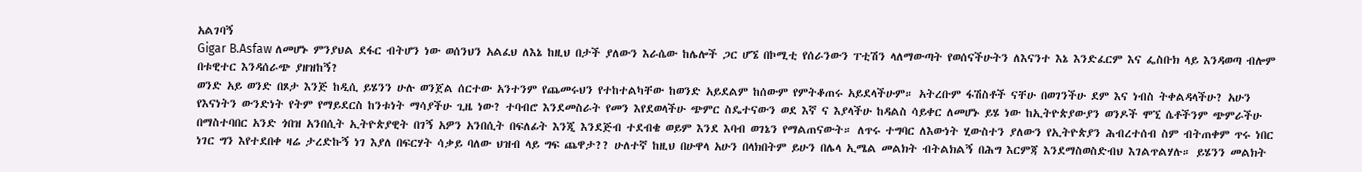አልገባኝ
Gigar B.Asfaw ለመሆኑ ምንያህል ደፋር ብትሆን ነው ወሰንህን አልፈህ ለእኔ ከዚህ በታች ያለውን እራሴው ከሌሎች ጋር ሆኜ በኮሚቲ የሰራንውን ፐቲሽን ላለማውጣት የወሰናችሁትን ለእናንተ እኔ እንድፈርም እና ፌስቡክ ላይ እንዳወጣ ብሎም በቱዊተር እንዳሰራጭ ያዘዝከኝ?
ወንድ አይ ወንድ በጾታ እንጅ ከዲሲ ይሄንን ሁሉ ወንጀል ሰርተው አንተንም የጨመሩህን የተከተልካቸው ከወንድ አይደልም ከሰውም የምትቆጠሩ አይደላችሁም። አትረቡም ፋሽስቶች ናቸሁ በወገንችሁ ደም እና ነብስ ትቀልዳላችሁ? አሁን የእናነትን ውንድነት የትም የማይደርስ ከንቱነት ማሳያችሁ ጊዜ ነው? ተባብሮ እንደመስራት የመን እየደወላችሁ ጭምር ስዴተናውን ወደ እኛ ና እያላችሁ ከዳልስ ሳይቀር ለመሆኑ ይሄ ነው ከኢትዮጵያውያን ወንዶች ሞኚ ሴቶችንም ጭምራችሁ በማስተባበር አንድ ጎበዝ አንበሲት ኢትዮጵያዊት በገኝ አዎን አንበሲት በፍለፊት እንጂ እንደጅብ ተደብቄ ወይም እንደ እባብ ወገኔን የማልጠናውት። ለጥሩ ተግባር ለእውነት ሂውስተን ያለውን የኢትዮጵያን ሕብረተሰብ ስም ብትጠቀም ጥሩ ነበር ነገር ግን እየተደበቀ ዛሬ ታረድኩኝ ነገ እያለ በፍርሃት ሳቃይ ባለው ህዝብ ላይ ግፍ ጨዋታ?? ሁለተኛ ከዚህ በሁዋላ አሁን በላክበትም ይሁን በሌላ ኢሜል መልክት ብትልክልኝ በሕግ እርምጃ እንደማስወስድብህ እገልጥልሃሉ። ይሄንን መልክት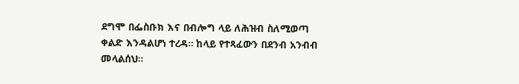ደግሞ በፌስቡክ እና በብሎግ ላይ ለሕዝብ ስለሚወጣ ቀልድ እንዳልሆነ ተረዳ። ከላይ የተጻፈውን በደንብ አንብብ መላልሰህ።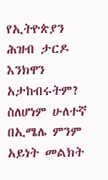የኢትዮጵያን ሕዝብ ታርዶ እንክዋን አታከብሩትም? ስለሆነም ሁለተኛ በኢሜሌ ምንም አይነት መልክት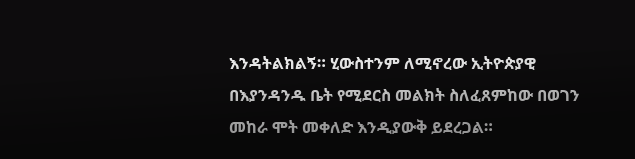እንዳትልክልኝ። ሂውስተንም ለሚኖረው ኢትዮጵያዊ በእያንዳንዱ ቤት የሚደርስ መልክት ስለፈጸምከው በወገን መከራ ሞት መቀለድ እንዲያውቅ ይደረጋል።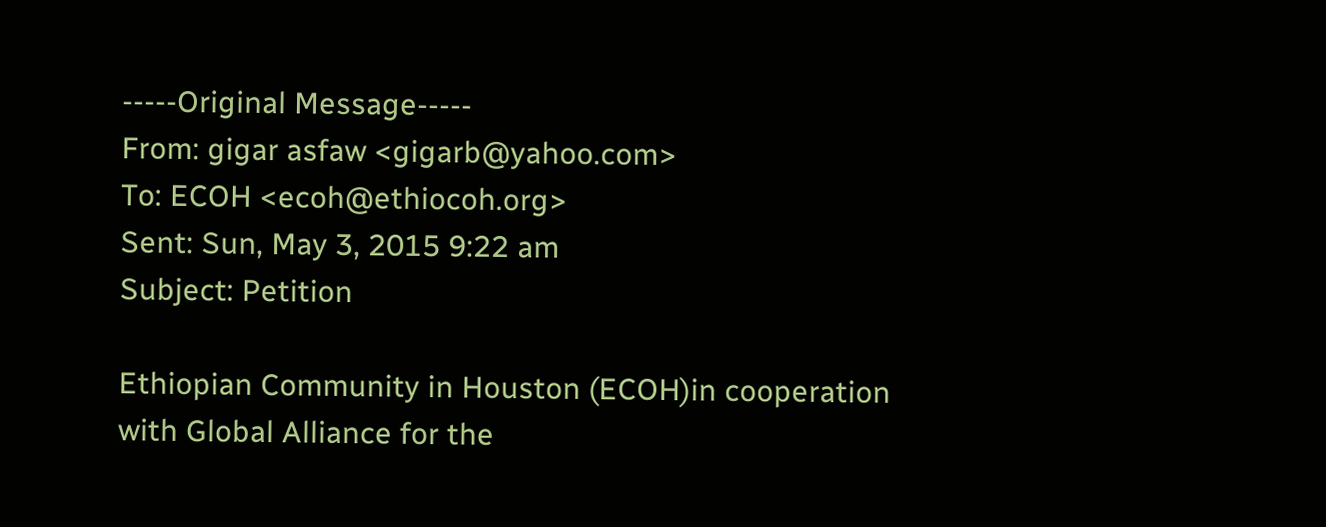-----Original Message-----
From: gigar asfaw <gigarb@yahoo.com>
To: ECOH <ecoh@ethiocoh.org>
Sent: Sun, May 3, 2015 9:22 am
Subject: Petition

Ethiopian Community in Houston (ECOH)in cooperation with Global Alliance for the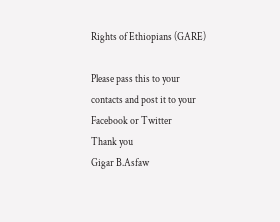Rights of Ethiopians (GARE)

Please pass this to your contacts and post it to your Facebook or Twitter
Thank you
Gigar B.Asfaw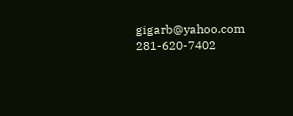gigarb@yahoo.com
281-620-7402